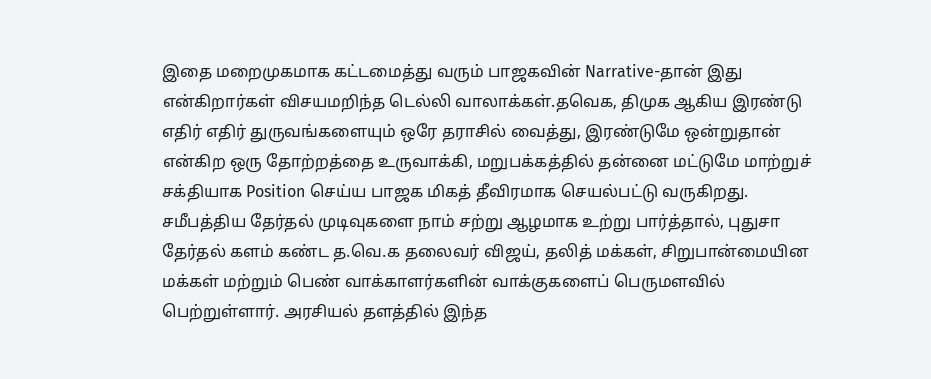இதை மறைமுகமாக கட்டமைத்து வரும் பாஜகவின் Narrative-தான் இது என்கிறார்கள் விசயமறிந்த டெல்லி வாலாக்கள்.தவெக, திமுக ஆகிய இரண்டு எதிர் எதிர் துருவங்களையும் ஒரே தராசில் வைத்து, இரண்டுமே ஒன்றுதான் என்கிற ஒரு தோற்றத்தை உருவாக்கி, மறுபக்கத்தில் தன்னை மட்டுமே மாற்றுச் சக்தியாக Position செய்ய பாஜக மிகத் தீவிரமாக செயல்பட்டு வருகிறது.
சமீபத்திய தேர்தல் முடிவுகளை நாம் சற்று ஆழமாக உற்று பார்த்தால், புதுசா தேர்தல் களம் கண்ட த.வெ.க தலைவர் விஜய், தலித் மக்கள், சிறுபான்மையின மக்கள் மற்றும் பெண் வாக்காளர்களின் வாக்குகளைப் பெருமளவில் பெற்றுள்ளார். அரசியல் தளத்தில் இந்த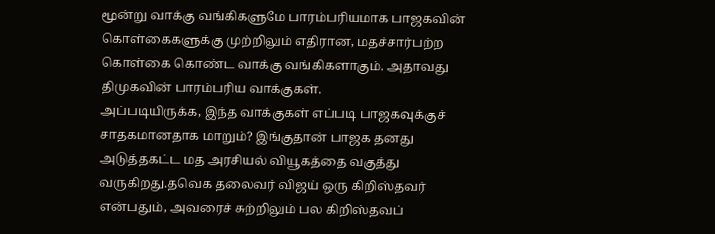மூன்று வாக்கு வங்கிகளுமே பாரம்பரியமாக பாஜகவின் கொள்கைகளுக்கு முற்றிலும் எதிரான, மதச்சார்பற்ற கொள்கை கொண்ட வாக்கு வங்கிகளாகும். அதாவது திமுகவின் பாரம்பரிய வாக்குகள்.
அப்படியிருக்க, இந்த வாக்குகள் எப்படி பாஜகவுக்குச் சாதகமானதாக மாறும்? இங்குதான் பாஜக தனது அடுத்தகட்ட மத அரசியல் வியூகத்தை வகுத்து வருகிறது.தவெக தலைவர் விஜய் ஒரு கிறிஸ்தவர் என்பதும், அவரைச் சுற்றிலும் பல கிறிஸ்தவப்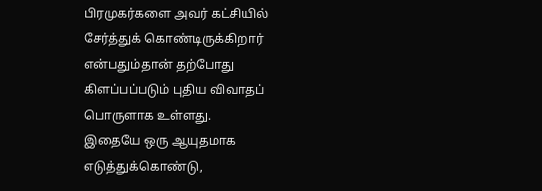பிரமுகர்களை அவர் கட்சியில் சேர்த்துக் கொண்டிருக்கிறார் என்பதும்தான் தற்போது கிளப்பப்படும் புதிய விவாதப் பொருளாக உள்ளது.
இதையே ஒரு ஆயுதமாக எடுத்துக்கொண்டு,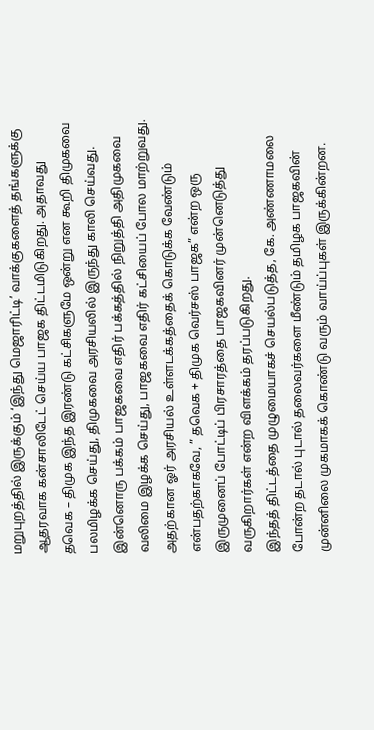மறுபுறத்தில் இருக்கும் ‘இந்து மெஜாரிட்டி’ வாக்குகளைத் தங்களுக்கு ஆதரவாக கன்சாலிடேட் செய்ய பாஜக திட்டமிடுகிறது. அதாவது தவெக – திமுக இந்த இரண்டு கட்சிகளுமே ஒன்று என கூறி திமுகவை பலமிழக்க செய்து, திமுகவை அரசியலில் இருந்து காலி செய்வது.
இன்னொரு பக்கம் பாஜகவை எதிர் பக்கத்தில் நிறுத்தி அதிமுகவை வலிமை இழக்க செய்து, பாஜகவை எதிர் கட்சியைப் போல மாற்றுவது. அதற்கான ஓர் அரசியல் உள்ளடக்கத்தைக் கொடுக்க வேண்டும் என்பதற்காகவே, ” தவெக + திமுக வெர்சஸ் பாஜக” என்ற ஒரு இருமுனைப் போட்டிப் பிரசாரத்தை பாஜகவினர் முன்னெடுத்து வருகிறார்கள் என்ற விளக்கம் தரப்படுகிறது.
இந்தத் திட்டத்தை முழுமையாகச் செயல்படுத்த, கே. அண்ணாமலை போன்ற தடால் புடால் தலைவர்களை மீண்டும் தமிழக பாஜகவின் முன்னிலை முகமாகக் கொண்டு வரும் வாய்ப்புகள் இருக்கின்றன.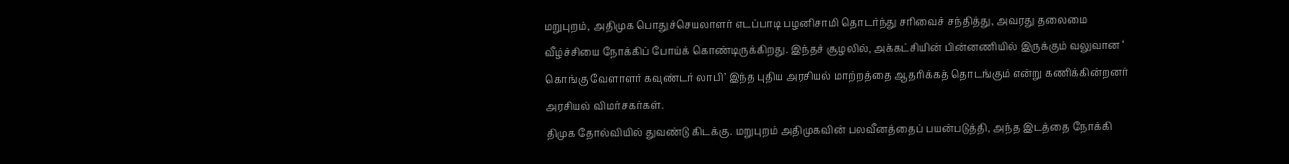மறுபுறம், அதிமுக பொதுச்செயலாளர் எடப்பாடி பழனிசாமி தொடர்ந்து சரிவைச் சந்தித்து, அவரது தலைமை வீழ்ச்சியை நோக்கிப் போய்க் கொண்டிருக்கிறது. இந்தச் சூழலில், அக்கட்சியின் பின்னணியில் இருக்கும் வலுவான ‘ கொங்கு வேளாளர் கவுண்டர் லாபி’ இந்த புதிய அரசியல் மாற்றத்தை ஆதரிக்கத் தொடங்கும் என்று கணிக்கின்றனர் அரசியல் விமர்சகர்கள்.
திமுக தோல்வியில் துவண்டு கிடக்கு. மறுபுறம் அதிமுகவின் பலவீனத்தைப் பயன்படுத்தி, அந்த இடத்தை நோக்கி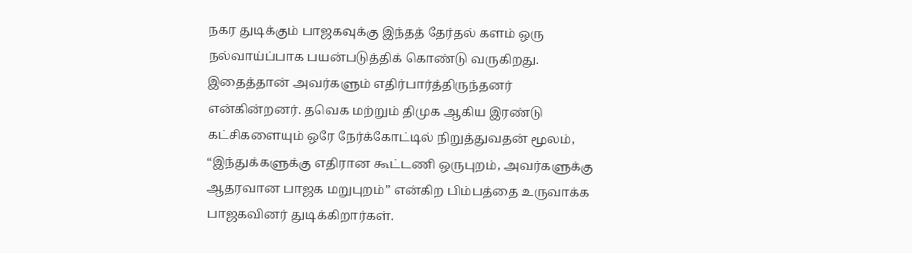நகர துடிக்கும் பாஜகவுக்கு இந்தத் தேர்தல் களம் ஒரு நல்வாய்ப்பாக பயன்படுத்திக் கொண்டு வருகிறது.
இதைத்தான் அவர்களும் எதிர்பார்த்திருந்தனர் என்கின்றனர். தவெக மற்றும் திமுக ஆகிய இரண்டு கட்சிகளையும் ஒரே நேர்க்கோட்டில் நிறுத்துவதன் மூலம், “இந்துக்களுக்கு எதிரான கூட்டணி ஒருபுறம், அவர்களுக்கு ஆதரவான பாஜக மறுபுறம்” என்கிற பிம்பத்தை உருவாக்க பாஜகவினர் துடிக்கிறார்கள்.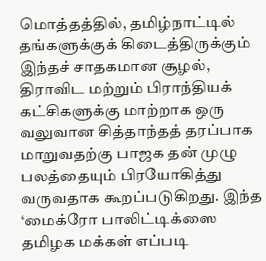மொத்தத்தில், தமிழ்நாட்டில் தங்களுக்குக் கிடைத்திருக்கும் இந்தச் சாதகமான சூழல், திராவிட மற்றும் பிராந்தியக் கட்சிகளுக்கு மாற்றாக ஒரு வலுவான சித்தாந்தத் தரப்பாக மாறுவதற்கு பாஜக தன் முழு பலத்தையும் பிரயோகித்து வருவதாக கூறப்படுகிறது. இந்த ‘மைக்ரோ பாலிட்டிக்ஸை தமிழக மக்கள் எப்படி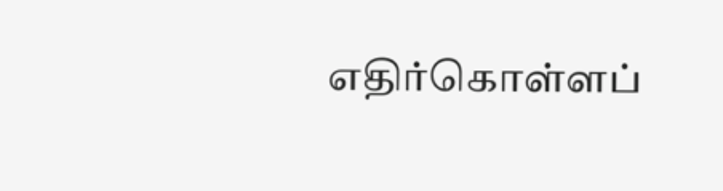எதிர்கொள்ளப்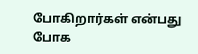போகிறார்கள் என்பது போக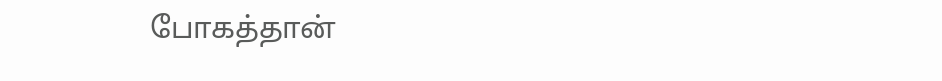போகத்தான்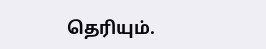தெரியும்.